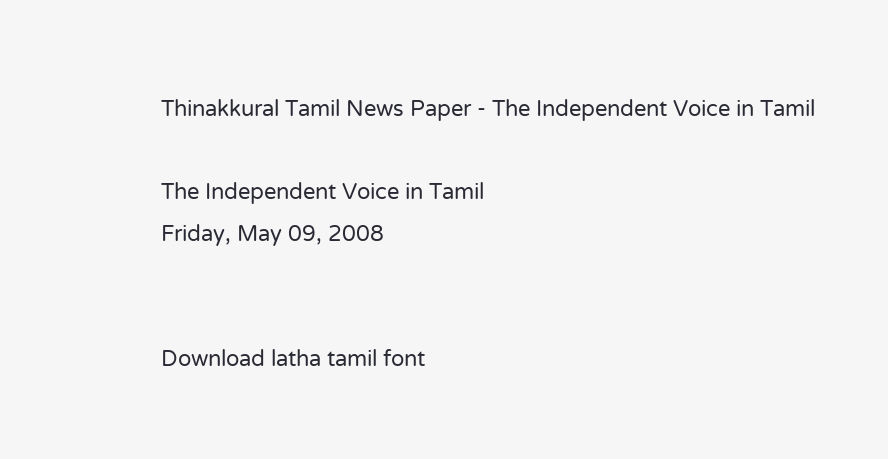Thinakkural Tamil News Paper - The Independent Voice in Tamil

The Independent Voice in Tamil
Friday, May 09, 2008


Download latha tamil font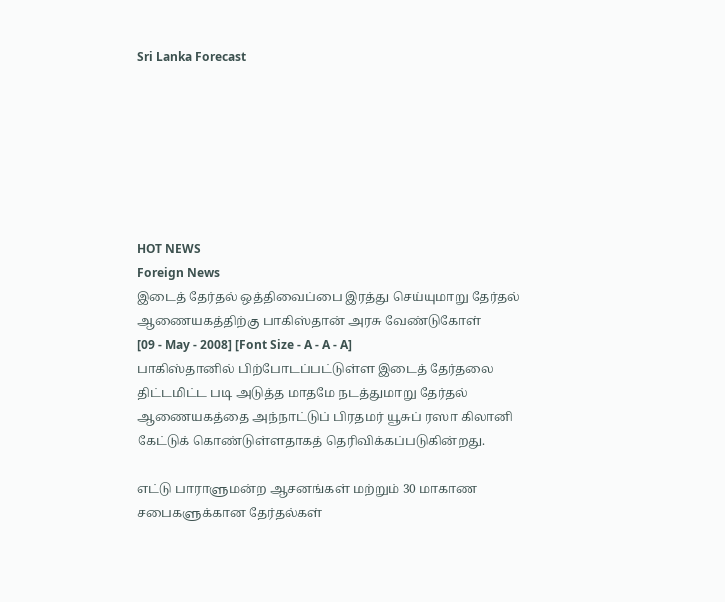Sri Lanka Forecast







HOT NEWS
Foreign News
இடைத் தேர்தல் ஒத்திவைப்பை இரத்து செய்யுமாறு தேர்தல் ஆணையகத்திற்கு பாகிஸ்தான் அரசு வேண்டுகோள்
[09 - May - 2008] [Font Size - A - A - A]
பாகிஸ்தானில் பிற்போடப்பட்டுள்ள இடைத் தேர்தலை திட்டமிட்ட படி அடுத்த மாதமே நடத்துமாறு தேர்தல் ஆணையகத்தை அந்நாட்டுப் பிரதமர் யூசுப் ரஸா கிலானி கேட்டுக் கொண்டுள்ளதாகத் தெரிவிக்கப்படுகின்றது.

எட்டு பாராளுமன்ற ஆசனங்கள் மற்றும் 30 மாகாண சபைகளுக்கான தேர்தல்கள்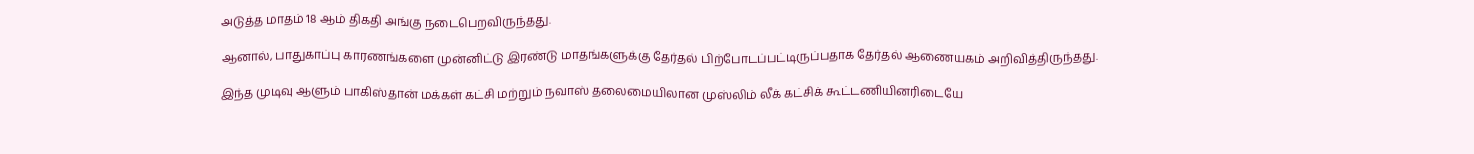அடுத்த மாதம் 18 ஆம் திகதி அங்கு நடைபெறவிருந்தது.

ஆனால், பாதுகாப்பு காரணங்களை முன்னிட்டு இரண்டு மாதங்களுக்கு தேர்தல் பிற்போடப்பட்டிருப்பதாக தேர்தல் ஆணையகம் அறிவித்திருந்தது.

இந்த முடிவு ஆளும் பாகிஸ்தான் மக்கள் கட்சி மற்றும் நவாஸ் தலைமையிலான முஸ்லிம் லீக் கட்சிக் கூட்டணியினரிடையே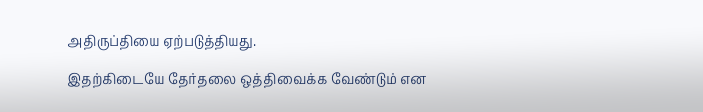அதிருப்தியை ஏற்படுத்தியது.

இதற்கிடையே தேர்தலை ஒத்திவைக்க வேண்டும் என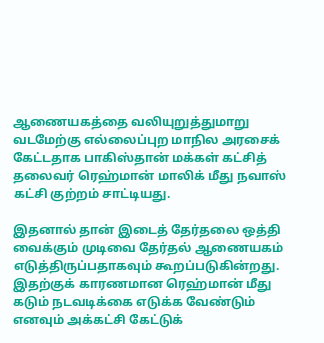ஆணையகத்தை வலியுறுத்துமாறு வடமேற்கு எல்லைப்புற மாநில அரசைக் கேட்டதாக பாகிஸ்தான் மக்கள் கட்சித் தலைவர் ரெஹ்மான் மாலிக் மீது நவாஸ் கட்சி குற்றம் சாட்டியது.

இதனால் தான் இடைத் தேர்தலை ஒத்தி வைக்கும் முடிவை தேர்தல் ஆணையகம் எடுத்திருப்பதாகவும் கூறப்படுகின்றது. இதற்குக் காரணமான ரெஹ்மான் மீது கடும் நடவடிக்கை எடுக்க வேண்டும் எனவும் அக்கட்சி கேட்டுக்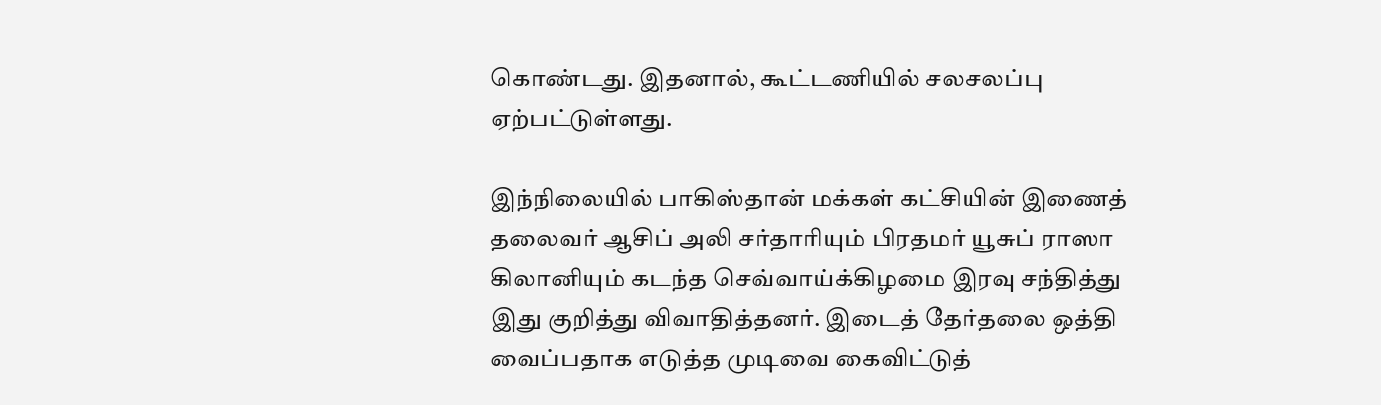கொண்டது. இதனால், கூட்டணியில் சலசலப்பு ஏற்பட்டுள்ளது.

இந்நிலையில் பாகிஸ்தான் மக்கள் கட்சியின் இணைத் தலைவர் ஆசிப் அலி சர்தாரியும் பிரதமர் யூசுப் ராஸா கிலானியும் கடந்த செவ்வாய்க்கிழமை இரவு சந்தித்து இது குறித்து விவாதித்தனர். இடைத் தேர்தலை ஒத்தி வைப்பதாக எடுத்த முடிவை கைவிட்டுத்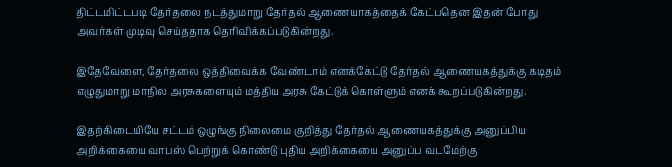திட்டமிட்டபடி தேர்தலை நடத்துமாறு தேர்தல் ஆணையாகத்தைக் கேட்பதென இதன் போது அவர்கள் முடிவு செய்ததாக தெரிவிக்கப்படுகின்றது.

இதேவேளை, தேர்தலை ஒத்திவைக்க வேண்டாம் எனக்கேட்டு தேர்தல் ஆணையகத்துக்கு கடிதம் எழுதுமாறு மாநில அரசுகளையும் மத்திய அரசு கேட்டுக் கொள்ளும் எனக் கூறப்படுகின்றது.

இதற்கிடையியே சட்டம் ஒழுங்கு நிலைமை குறித்து தேர்தல் ஆணையகத்துக்கு அனுப்பிய அறிக்கையை வாபஸ் பெற்றுக் கொண்டு புதிய அறிக்கையை அனுப்ப வடமேற்கு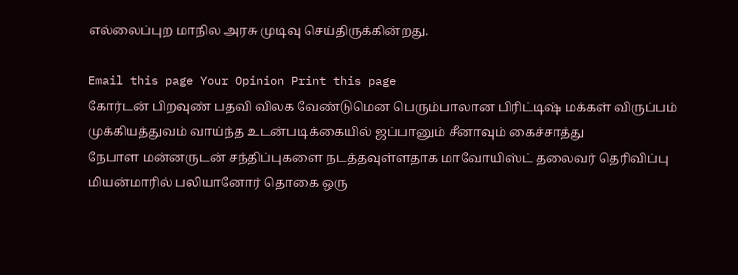எல்லைப்புற மாநில அரசு முடிவு செய்திருக்கின்றது.

Email this page Your Opinion Print this page
கோர்டன் பிறவுண் பதவி விலக வேண்டுமென பெரும்பாலான பிரிட்டிஷ் மக்கள் விருப்பம்
முக்கியத்துவம் வாய்ந்த உடன்படிக்கையில் ஜப்பானும் சீனாவும் கைச்சாத்து
நேபாள மன்னருடன் சந்திப்புகளை நடத்தவுள்ளதாக மாவோயிஸ்ட் தலைவர் தெரிவிப்பு
மியன்மாரில் பலியானோர் தொகை ஒரு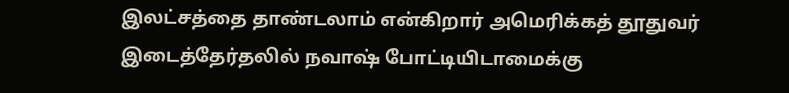இலட்சத்தை தாண்டலாம் என்கிறார் அமெரிக்கத் தூதுவர்
இடைத்தேர்தலில் நவாஷ் போட்டியிடாமைக்கு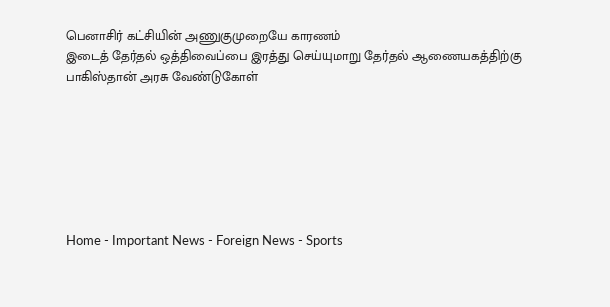பெனாசிர் கட்சியின் அணுகுமுறையே காரணம்
இடைத் தேர்தல் ஒத்திவைப்பை இரத்து செய்யுமாறு தேர்தல் ஆணையகத்திற்கு பாகிஸ்தான் அரசு வேண்டுகோள்







Home - Important News - Foreign News - Sports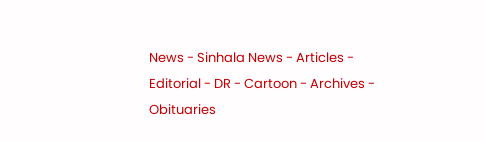News - Sinhala News - Articles - Editorial - DR - Cartoon - Archives - Obituaries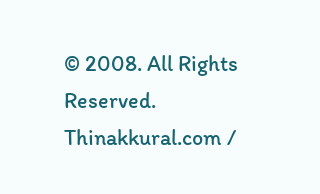© 2008. All Rights Reserved. Thinakkural.com /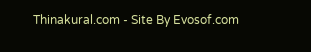Thinakural.com - Site By Evosof.com